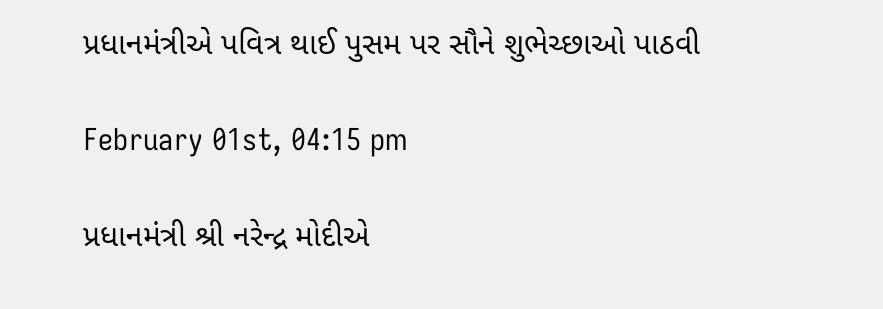પ્રધાનમંત્રીએ પવિત્ર થાઈ પુસમ પર સૌને શુભેચ્છાઓ પાઠવી

February 01st, 04:15 pm

પ્રધાનમંત્રી શ્રી નરેન્દ્ર મોદીએ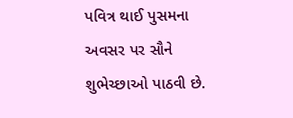પવિત્ર થાઈ પુસમના અવસર પર સૌને શુભેચ્છાઓ પાઠવી છે.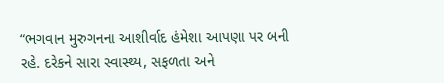“ભગવાન મુરુગનના આશીર્વાદ હંમેશા આપણા પર બની રહે. દરેકને સારા સ્વાસ્થ્ય, સફળતા અને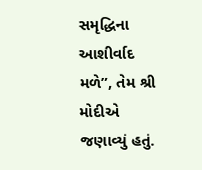સમૃદ્ધિના આશીર્વાદ મળે”, તેમ શ્રી મોદીએ જણાવ્યું હતું.